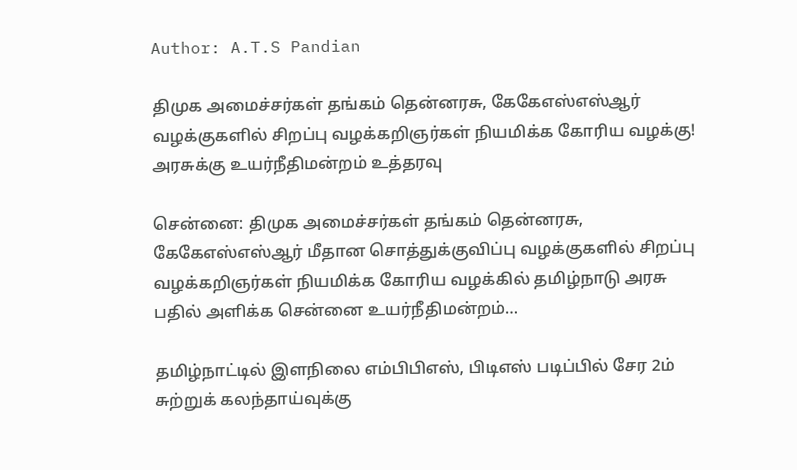Author: A.T.S Pandian

திமுக அமைச்சர்கள் தங்கம் தென்னரசு, கேகேஎஸ்எஸ்ஆர் வழக்குகளில் சிறப்பு வழக்கறிஞர்கள் நியமிக்க கோரிய வழக்கு! அரசுக்கு உயர்நீதிமன்றம் உத்தரவு

சென்னை: திமுக அமைச்சர்கள் தங்கம் தென்னரசு, கேகேஎஸ்எஸ்ஆர் மீதான சொத்துக்குவிப்பு வழக்குகளில் சிறப்பு வழக்கறிஞர்கள் நியமிக்க கோரிய வழக்கில் தமிழ்நாடு அரசு பதில் அளிக்க சென்னை உயர்நீதிமன்றம்…

தமிழ்நாட்டில் இளநிலை எம்பிபிஎஸ், பிடிஎஸ் படிப்பில் சேர 2ம் சுற்றுக் கலந்தாய்வுக்கு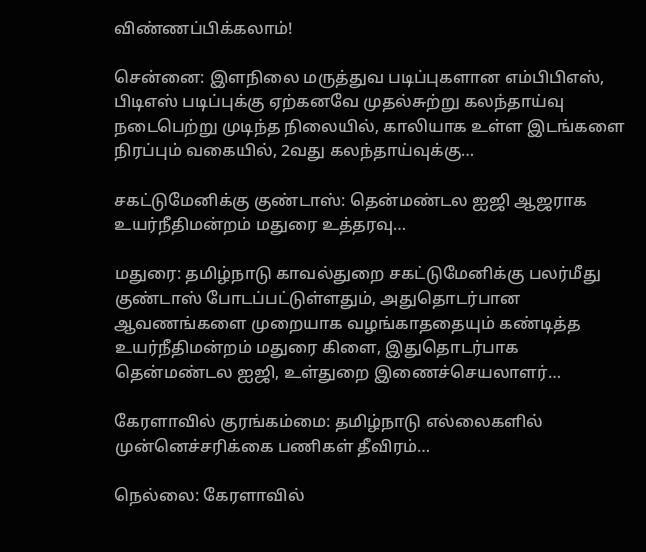விண்ணப்பிக்கலாம்!

சென்னை: இளநிலை மருத்துவ படிப்புகளான எம்பிபிஎஸ், பிடிஎஸ் படிப்புக்கு ஏற்கனவே முதல்சுற்று கலந்தாய்வு நடைபெற்று முடிந்த நிலையில், காலியாக உள்ள இடங்களை நிரப்பும் வகையில், 2வது கலந்தாய்வுக்கு…

சகட்டுமேனிக்கு குண்டாஸ்: தென்மண்டல ஐஜி ஆஜராக உயர்நீதிமன்றம் மதுரை உத்தரவு…

மதுரை: தமிழ்நாடு காவல்துறை சகட்டுமேனிக்கு பலர்மீது குண்டாஸ் போடப்பட்டுள்ளதும், அதுதொடர்பான ஆவணங்களை முறையாக வழங்காததையும் கண்டித்த உயர்நீதிமன்றம் மதுரை கிளை, இதுதொடர்பாக தென்மண்டல ஐஜி, உள்துறை இணைச்செயலாளர்…

கேரளாவில் குரங்கம்மை: தமிழ்நாடு எல்லைகளில் முன்னெச்சரிக்கை பணிகள் தீவிரம்…

நெல்லை: கேரளாவில்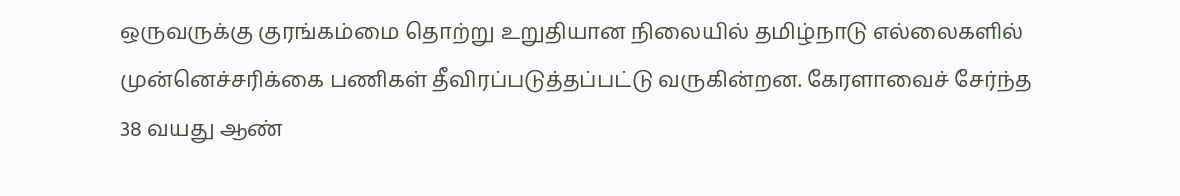ஒருவருக்கு குரங்கம்மை தொற்று உறுதியான நிலையில் தமிழ்நாடு எல்லைகளில் முன்னெச்சரிக்கை பணிகள் தீவிரப்படுத்தப்பட்டு வருகின்றன. கேரளாவைச் சேர்ந்த 38 வயது ஆண்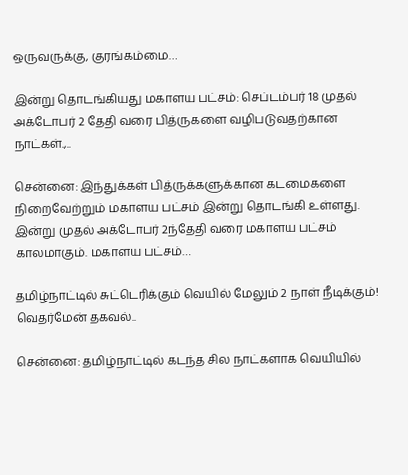ஒருவருக்கு, குரங்கம்மை…

இன்று தொடங்கியது மகாளய பட்சம்: செப்டம்பர் 18 முதல் அக்டோபர் 2 தேதி வரை பித்ருகளை வழிபடுவதற்கான நாட்கள்.,..

சென்னை: இந்துக்கள் பித்ருக்களுக்கான கடமைகளை நிறைவேற்றும் மகாளய பட்சம் இன்று தொடங்கி உள்ளது. இன்று முதல் அக்டோபர் 2ந்தேதி வரை மகாளய பட்சம் காலமாகும். மகாளய பட்சம்…

தமிழ்நாட்டில் சுட்டெரிக்கும் வெயில் மேலும் 2 நாள் நீடிக்கும்! வெதர்மேன் தகவல்..

சென்னை: தமிழ்நாட்டில் கடந்த சில நாட்களாக வெயியில்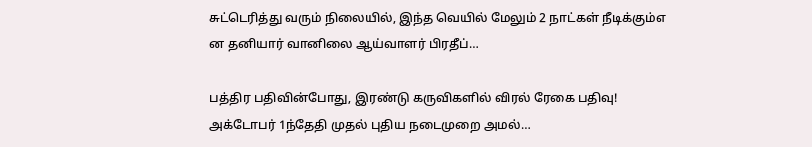சுட்டெரித்து வரும் நிலையில், இந்த வெயில் மேலும் 2 நாட்கள் நீடிக்கும்எ ன தனியார் வானிலை ஆய்வாளர் பிரதீப்…

பத்திர பதிவின்போது, இரண்டு கருவிகளில் விரல் ரேகை பதிவு! அக்டோபர் 1ந்தேதி முதல் புதிய நடைமுறை அமல்…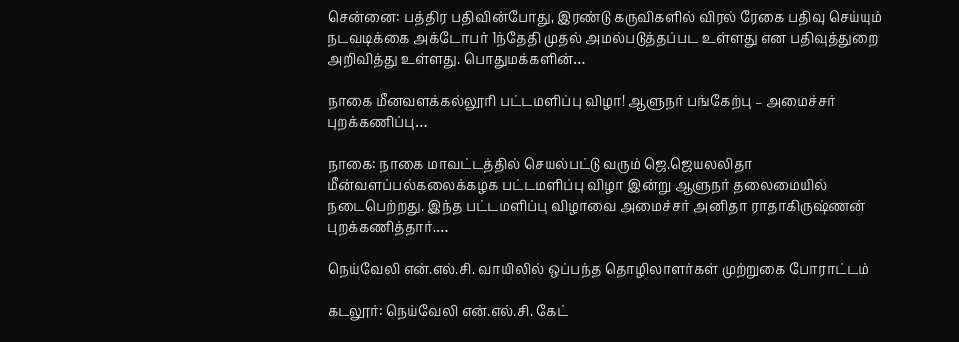சென்னை: பத்திர பதிவின்போது, இரண்டு கருவிகளில் விரல் ரேகை பதிவு செய்யும் நடவடிக்கை அக்டோபர் 1ந்தேதி முதல் அமல்படுத்தப்பட உள்ளது என பதிவுத்துறை அறிவித்து உள்ளது. பொதுமக்களின்…

நாகை மீனவளக்கல்லூரி பட்டமளிப்பு விழா! ஆளுநர் பங்கேற்பு – அமைச்சர் புறக்கணிப்பு…

நாகை: நாகை மாவட்டத்தில் செயல்பட்டு வரும் ஜெ.ஜெயலலிதா மீன்வளப்பல்கலைக்கழக பட்டமளிப்பு விழா இன்று ஆளுநர் தலைமையில் நடைபெற்றது. இந்த பட்டமளிப்பு விழாவை அமைச்சர் அனிதா ராதாகிருஷ்ணன் புறக்கணித்தார்.…

நெய்வேலி என்.எல்.சி. வாயிலில் ஒப்பந்த தொழிலாளர்கள் முற்றுகை போராட்டம்

கடலூர்: நெய்வேலி என்.எல்.சி. கேட்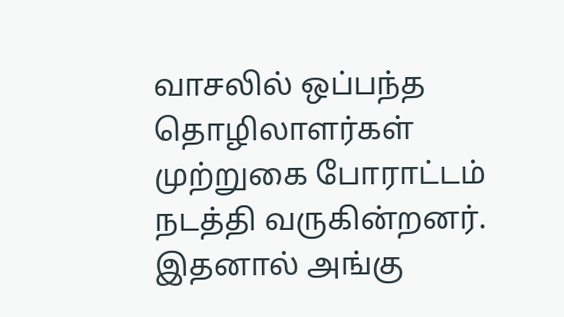வாசலில் ஒப்பந்த தொழிலாளர்கள் முற்றுகை போராட்டம் நடத்தி வருகின்றனர். இதனால் அங்கு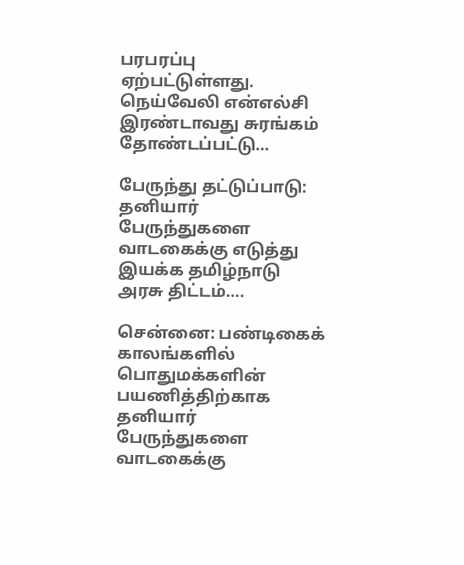பரபரப்பு ஏற்பட்டுள்ளது. நெய்வேலி என்எல்சி இரண்டாவது சுரங்கம் தோண்டப்பட்டு…

பேருந்து தட்டுப்பாடு: தனியார் பேருந்துகளை வாடகைக்கு எடுத்து இயக்க தமிழ்நாடு அரசு திட்டம்….

சென்னை: பண்டிகைக் காலங்களில் பொதுமக்களின் பயணித்திற்காக தனியார் பேருந்துகளை வாடகைக்கு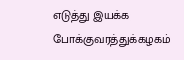எடுத்து இயக்க போக்குவரத்துக்கழகம்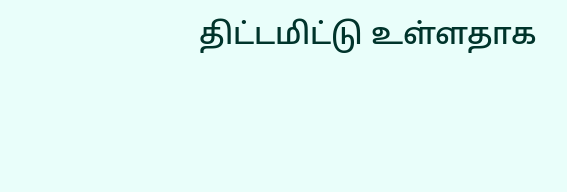திட்டமிட்டு உள்ளதாக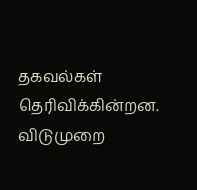தகவல்கள் தெரிவிக்கின்றன. விடுமுறை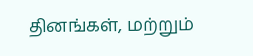தினங்கள், மற்றும்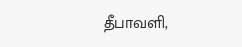தீபாவளி,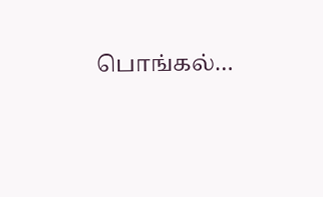பொங்கல்…